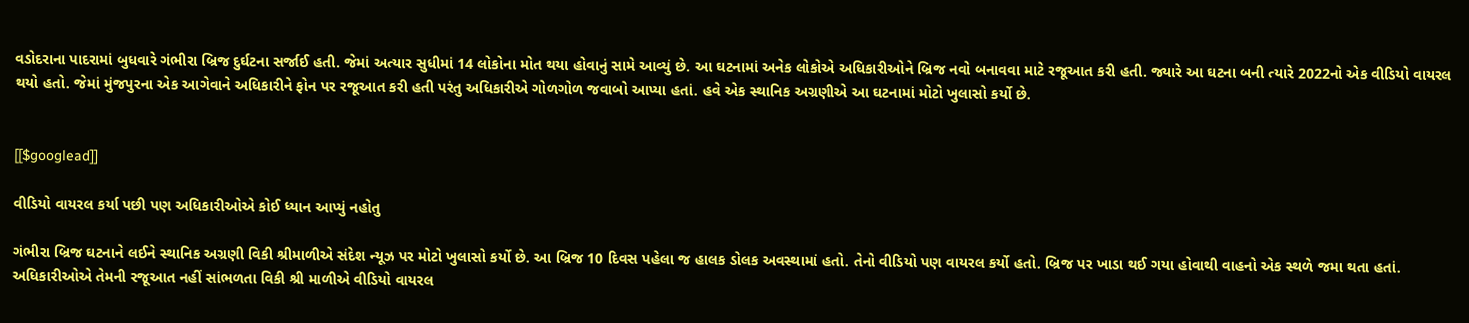વડોદરાના પાદરામાં બુધવારે ગંભીરા બ્રિજ દુર્ઘટના સર્જાઈ હતી. જેમાં અત્યાર સુધીમાં 14 લોકોના મોત થયા હોવાનું સામે આવ્યું છે. આ ઘટનામાં અનેક લોકોએ અધિકારીઓને બ્રિજ નવો બનાવવા માટે રજૂઆત કરી હતી. જ્યારે આ ઘટના બની ત્યારે 2022નો એક વીડિયો વાયરલ થયો હતો. જેમાં મુંજપુરના એક આગેવાને અધિકારીને ફોન પર રજૂઆત કરી હતી પરંતુ અધિકારીએ ગોળગોળ જવાબો આપ્યા હતાં. હવે એક સ્થાનિક અગ્રણીએ આ ઘટનામાં મોટો ખુલાસો કર્યો છે.


[[$googlead]]

વીડિયો વાયરલ કર્યા પછી પણ અધિકારીઓએ કોઈ ધ્યાન આપ્યું નહોતુ

ગંભીરા બ્રિજ ઘટનાને લઈને સ્થાનિક અગ્રણી વિકી શ્રીમાળીએ સંદેશ ન્યૂઝ પર મોટો ખુલાસો કર્યો છે. આ બ્રિજ 10 દિવસ પહેલા જ હાલક ડોલક અવસ્થામાં હતો. તેનો વીડિયો પણ વાયરલ કર્યો હતો. બ્રિજ પર ખાડા થઈ ગયા હોવાથી વાહનો એક સ્થળે જમા થતા હતાં. અધિકારીઓએ તેમની રજૂઆત નહીં સાંભળતા વિકી શ્રી માળીએ વીડિયો વાયરલ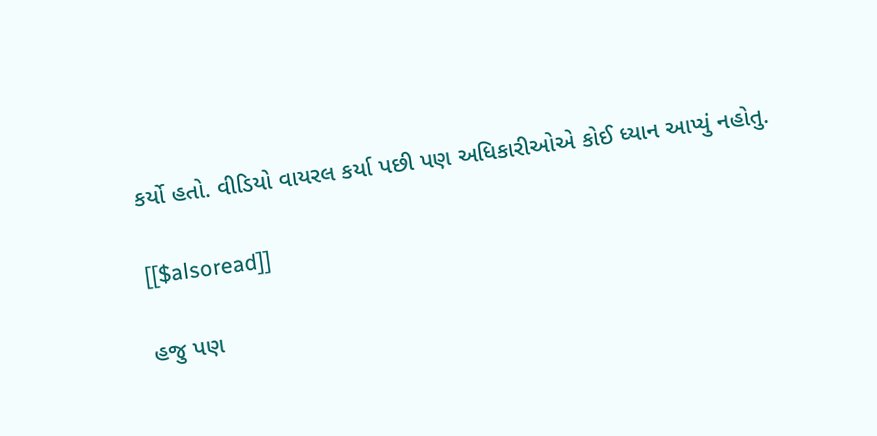કર્યો હતો. વીડિયો વાયરલ કર્યા પછી પણ અધિકારીઓએ કોઈ ધ્યાન આપ્યું નહોતુ.

[[$alsoread]]

હજુ પણ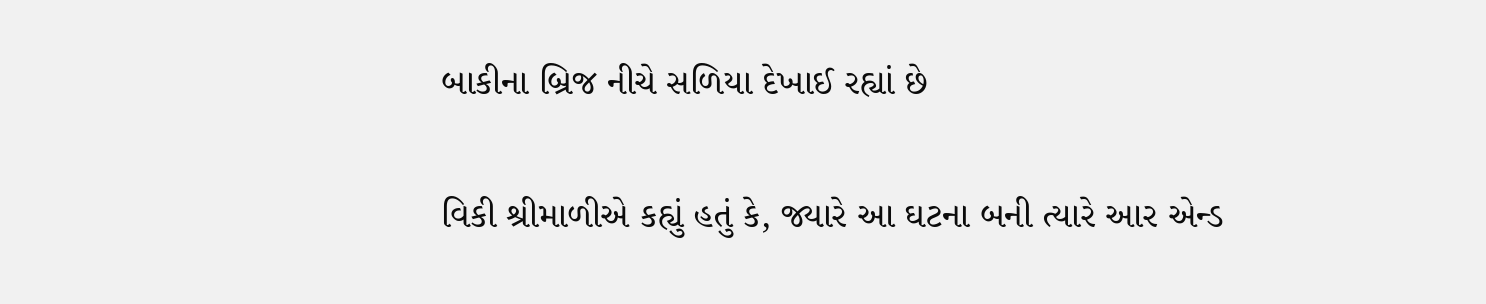બાકીના બ્રિજ નીચે સળિયા દેખાઈ રહ્યાં છે

વિકી શ્રીમાળીએ કહ્યું હતું કે, જ્યારે આ ઘટના બની ત્યારે આર એન્ડ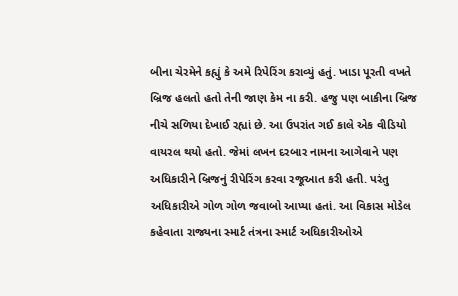બીના ચેરમેને કહ્યું કે અમે રિપેરિંગ કરાવ્યું હતું. ખાડા પૂરતી વખતે બ્રિજ હલતો હતો તેની જાણ કેમ ના કરી. હજુ પણ બાકીના બ્રિજ નીચે સળિયા દેખાઈ રહ્યાં છે. આ ઉપરાંત ગઈ કાલે એક વીડિયો વાયરલ થયો હતો. જેમાં લખન દરબાર નામના આગેવાને પણ અધિકારીને બ્રિજનું રીપેરિંગ કરવા રજૂઆત કરી હતી. પરંતુ અધિકારીએ ગોળ ગોળ જવાબો આપ્યા હતાં. આ વિકાસ મોડેલ કહેવાતા રાજ્યના સ્માર્ટ તંત્રના સ્માર્ટ અધિકારીઓએ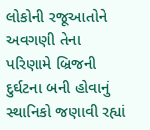લોકોની રજૂઆતોને અવગણી તેના પરિણામે બ્રિજની દુર્ઘટના બની હોવાનું સ્થાનિકો જણાવી રહ્યાં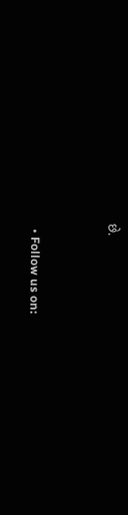છે.


  • Follow us on: